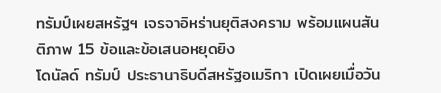ทรัมป์เผยสหรัฐฯ เจรจาอิหร่านยุติสงคราม พร้อมแผนสันติภาพ 15 ข้อและข้อเสนอหยุดยิง
โดนัลด์ ทรัมป์ ประธานาธิบดีสหรัฐอเมริกา เปิดเผยเมื่อวัน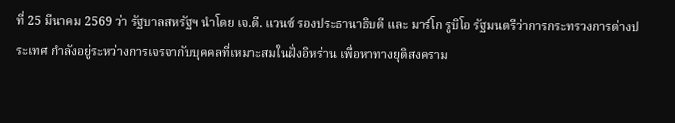ที่ 25 มีนาคม 2569 ว่า รัฐบาลสหรัฐฯ นำโดย เจ.ดี. แวนซ์ รองประธานาธิบดี และ มาร์โก รูบิโอ รัฐมนตรีว่าการกระทรวงการต่างประเทศ กำลังอยู่ระหว่างการเจรจากับบุคคลที่เหมาะสมในฝั่งอิหร่าน เพื่อหาทางยุติสงคราม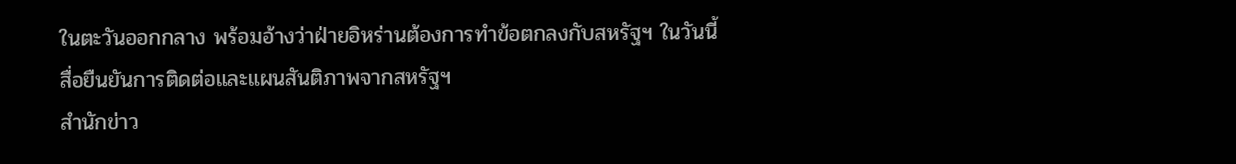ในตะวันออกกลาง พร้อมอ้างว่าฝ่ายอิหร่านต้องการทำข้อตกลงกับสหรัฐฯ ในวันนี้
สื่อยืนยันการติดต่อและแผนสันติภาพจากสหรัฐฯ
สำนักข่าว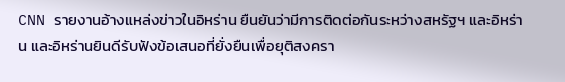CNN รายงานอ้างแหล่งข่าวในอิหร่าน ยืนยันว่ามีการติดต่อกันระหว่างสหรัฐฯ และอิหร่าน และอิหร่านยินดีรับฟังข้อเสนอที่ยั่งยืนเพื่อยุติสงครา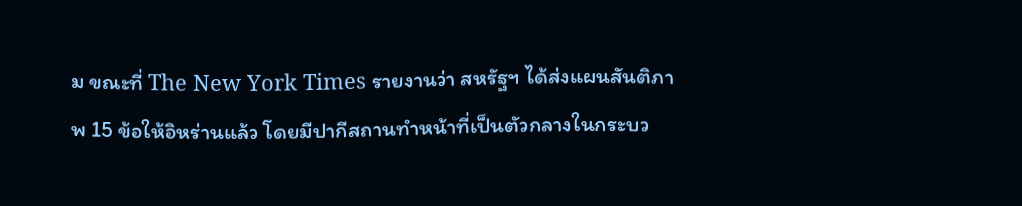ม ขณะที่ The New York Times รายงานว่า สหรัฐฯ ได้ส่งแผนสันติภาพ 15 ข้อให้อิหร่านแล้ว โดยมีปากีสถานทำหน้าที่เป็นตัวกลางในกระบว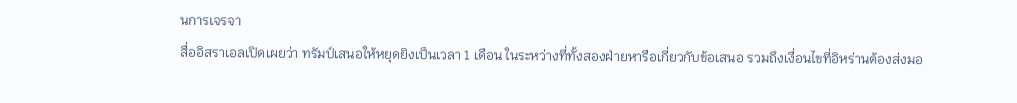นการเจรจา
สื่ออิสราเอลเปิดเผยว่า ทรัมป์เสนอให้หยุดยิงเป็นเวลา 1 เดือน ในระหว่างที่ทั้งสองฝ่ายหารือเกี่ยวกับข้อเสนอ รวมถึงเงื่อนไขที่อิหร่านต้องส่งมอ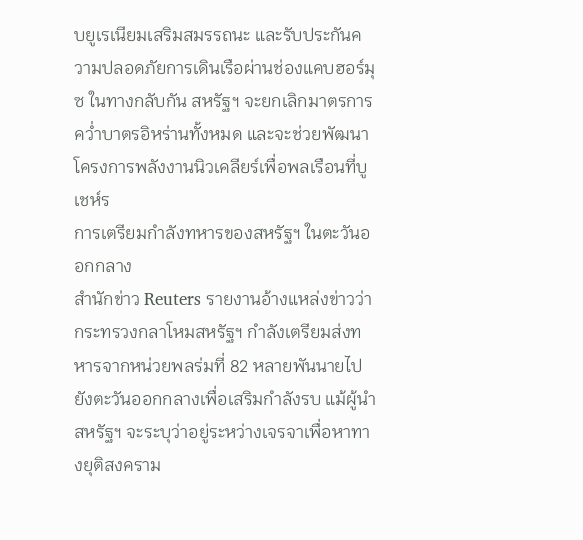บยูเรเนียมเสริมสมรรถนะ และรับประกันความปลอดภัยการเดินเรือผ่านช่องแคบฮอร์มุซ ในทางกลับกัน สหรัฐฯ จะยกเลิกมาตรการคว่ำบาตรอิหร่านทั้งหมด และจะช่วยพัฒนาโครงการพลังงานนิวเคลียร์เพื่อพลเรือนที่บูเชห์ร
การเตรียมกำลังทหารของสหรัฐฯ ในตะวันออกกลาง
สำนักข่าว Reuters รายงานอ้างแหล่งข่าวว่า กระทรวงกลาโหมสหรัฐฯ กำลังเตรียมส่งทหารจากหน่วยพลร่มที่ 82 หลายพันนายไปยังตะวันออกกลางเพื่อเสริมกำลังรบ แม้ผู้นำสหรัฐฯ จะระบุว่าอยู่ระหว่างเจรจาเพื่อหาทางยุติสงคราม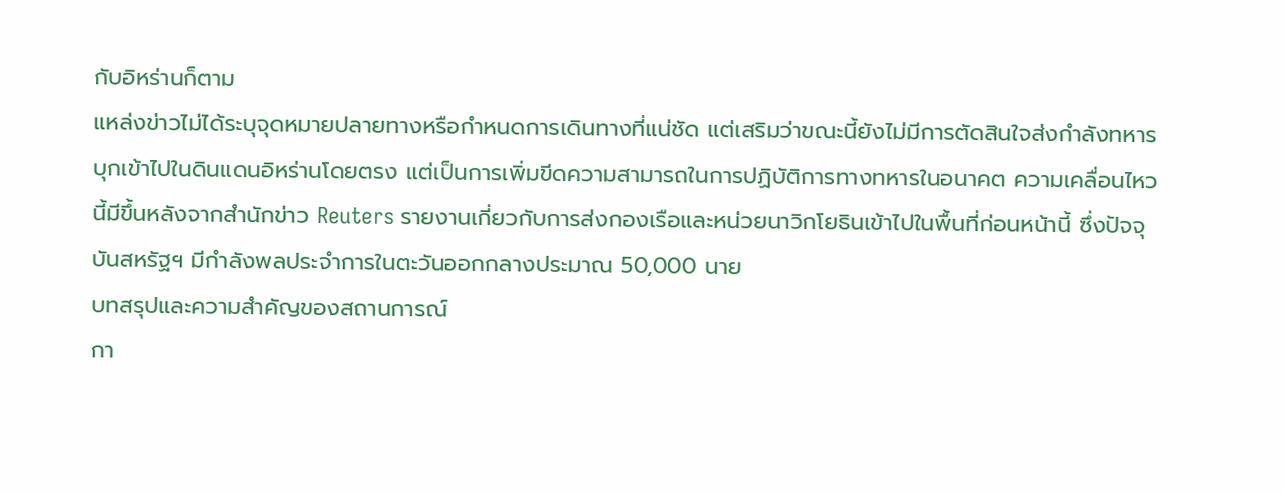กับอิหร่านก็ตาม
แหล่งข่าวไม่ได้ระบุจุดหมายปลายทางหรือกำหนดการเดินทางที่แน่ชัด แต่เสริมว่าขณะนี้ยังไม่มีการตัดสินใจส่งกำลังทหารบุกเข้าไปในดินแดนอิหร่านโดยตรง แต่เป็นการเพิ่มขีดความสามารถในการปฏิบัติการทางทหารในอนาคต ความเคลื่อนไหวนี้มีขึ้นหลังจากสำนักข่าว Reuters รายงานเกี่ยวกับการส่งกองเรือและหน่วยนาวิกโยธินเข้าไปในพื้นที่ก่อนหน้านี้ ซึ่งปัจจุบันสหรัฐฯ มีกำลังพลประจำการในตะวันออกกลางประมาณ 50,000 นาย
บทสรุปและความสำคัญของสถานการณ์
กา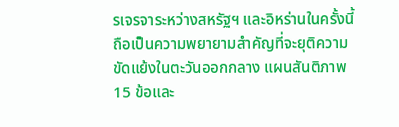รเจรจาระหว่างสหรัฐฯ และอิหร่านในครั้งนี้ถือเป็นความพยายามสำคัญที่จะยุติความขัดแย้งในตะวันออกกลาง แผนสันติภาพ 15 ข้อและ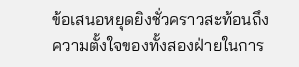ข้อเสนอหยุดยิงชั่วคราวสะท้อนถึงความตั้งใจของทั้งสองฝ่ายในการ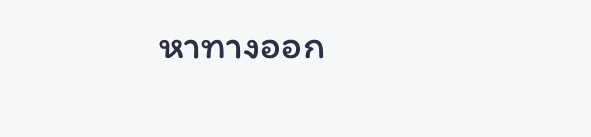หาทางออก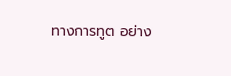ทางการทูต อย่าง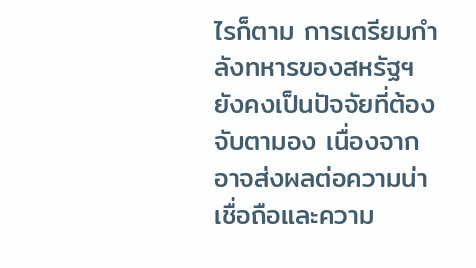ไรก็ตาม การเตรียมกำลังทหารของสหรัฐฯ ยังคงเป็นปัจจัยที่ต้องจับตามอง เนื่องจากอาจส่งผลต่อความน่าเชื่อถือและความ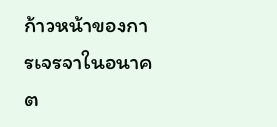ก้าวหน้าของการเจรจาในอนาคต